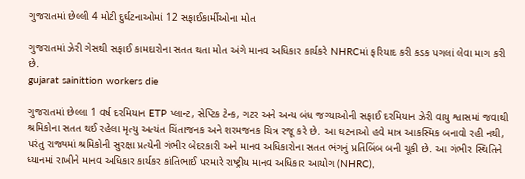ગુજરાતમાં છેલ્લી 4 મોટી દુર્ઘટનાઓમાં 12 સફાઈકાર્મીઓના મોત

ગુજરાતમાં ઝેરી ગેસથી સફાઈ કામદારોના સતત થતા મોત અંગે માનવ અધિકાર કાર્યકરે NHRCમાં ફરિયાદ કરી કડક પગલાં લેવા માગ કરી છે.
gujarat sainittion workers die

ગુજરાતમાં છેલ્લા 1 વર્ષ દરમિયાન ETP પ્લાન્ટ, સેપ્ટિક ટેન્ક, ગટર અને અન્ય બંધ જગ્યાઓની સફાઈ દરમિયાન ઝેરી વાયુ શ્વાસમાં જવાથી શ્રમિકોના સતત થઈ રહેલા મૃત્યુ અત્યંત ચિંતાજનક અને શરમજનક ચિત્ર રજૂ કરે છે. આ ઘટનાઓ હવે માત્ર આકસ્મિક બનાવો રહી નથી, પરંતુ રાજ્યમાં શ્રમિકોની સુરક્ષા પ્રત્યેની ગંભીર બેદરકારી અને માનવ અધિકારોના સતત ભંગનું પ્રતિબિંબ બની ચૂકી છે. આ ગંભીર સ્થિતિને ધ્યાનમાં રાખીને માનવ અધિકાર કાર્યકર કાંતિભાઈ પરમારે રાષ્ટ્રીય માનવ અધિકાર આયોગ (NHRC),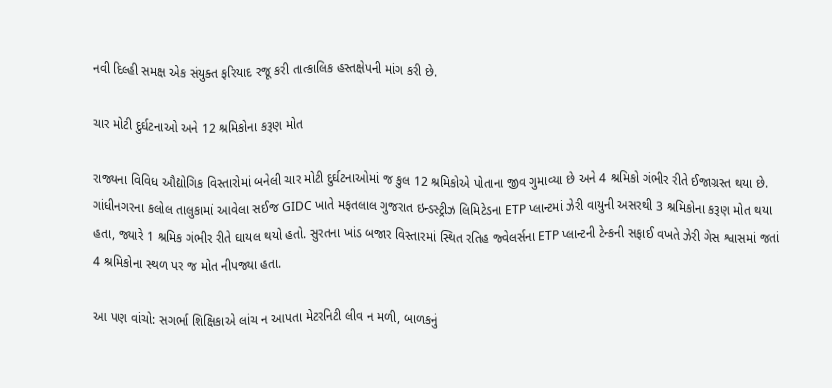નવી દિલ્હી સમક્ષ એક સંયુક્ત ફરિયાદ રજૂ કરી તાત્કાલિક હસ્તક્ષેપની માંગ કરી છે.

ચાર મોટી દુર્ઘટનાઓ અને 12 શ્રમિકોના કરૂણ મોત

રાજ્યના વિવિધ ઔદ્યોગિક વિસ્તારોમાં બનેલી ચાર મોટી દુર્ઘટનાઓમાં જ કુલ 12 શ્રમિકોએ પોતાના જીવ ગુમાવ્યા છે અને 4 શ્રમિકો ગંભીર રીતે ઈજાગ્રસ્ત થયા છે. ગાંધીનગરના કલોલ તાલુકામાં આવેલા સઈજ GIDC ખાતે મફતલાલ ગુજરાત ઇન્ડસ્ટ્રીઝ લિમિટેડના ETP પ્લાન્ટમાં ઝેરી વાયુની અસરથી 3 શ્રમિકોના કરૂણ મોત થયા હતા, જ્યારે 1 શ્રમિક ગંભીર રીતે ઘાયલ થયો હતો. સુરતના ખાંડ બજાર વિસ્તારમાં સ્થિત રતિહ જ્વેલર્સના ETP પ્લાન્ટની ટેન્કની સફાઈ વખતે ઝેરી ગેસ શ્વાસમાં જતાં 4 શ્રમિકોના સ્થળ પર જ મોત નીપજ્યા હતા.

આ પણ વાંચો: સગર્ભા શિક્ષિકાએ લાંચ ન આપતા મેટરનિટી લીવ ન મળી, બાળકનું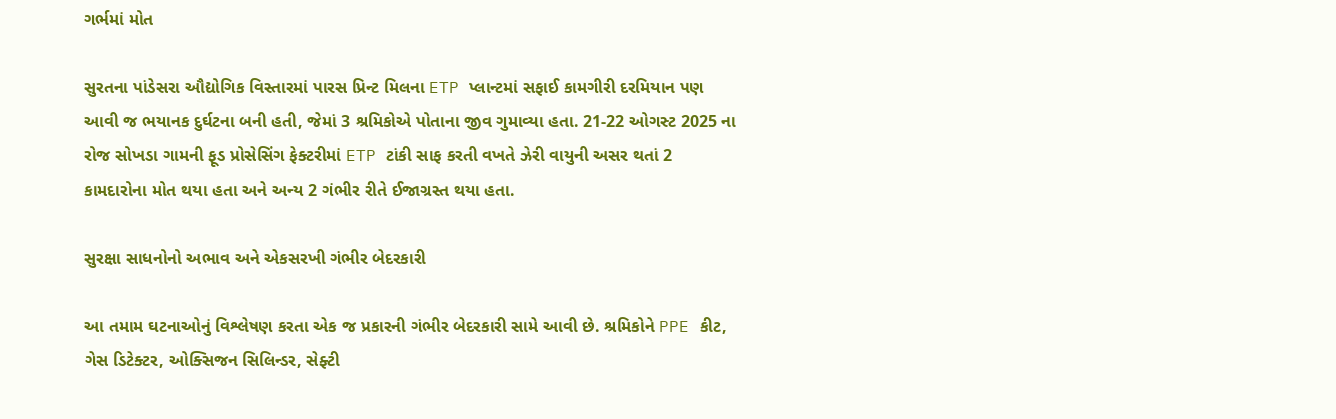ગર્ભમાં મોત

સુરતના પાંડેસરા ઔદ્યોગિક વિસ્તારમાં પારસ પ્રિન્ટ મિલના ETP પ્લાન્ટમાં સફાઈ કામગીરી દરમિયાન પણ આવી જ ભયાનક દુર્ઘટના બની હતી, જેમાં 3 શ્રમિકોએ પોતાના જીવ ગુમાવ્યા હતા. 21-22 ઓગસ્ટ 2025 ના રોજ સોખડા ગામની ફૂડ પ્રોસેસિંગ ફેક્ટરીમાં ETP ટાંકી સાફ કરતી વખતે ઝેરી વાયુની અસર થતાં 2 કામદારોના મોત થયા હતા અને અન્ય 2 ગંભીર રીતે ઈજાગ્રસ્ત થયા હતા.

સુરક્ષા સાધનોનો અભાવ અને એકસરખી ગંભીર બેદરકારી

આ તમામ ઘટનાઓનું વિશ્લેષણ કરતા એક જ પ્રકારની ગંભીર બેદરકારી સામે આવી છે. શ્રમિકોને PPE કીટ, ગેસ ડિટેક્ટર, ઓક્સિજન સિલિન્ડર, સેફ્ટી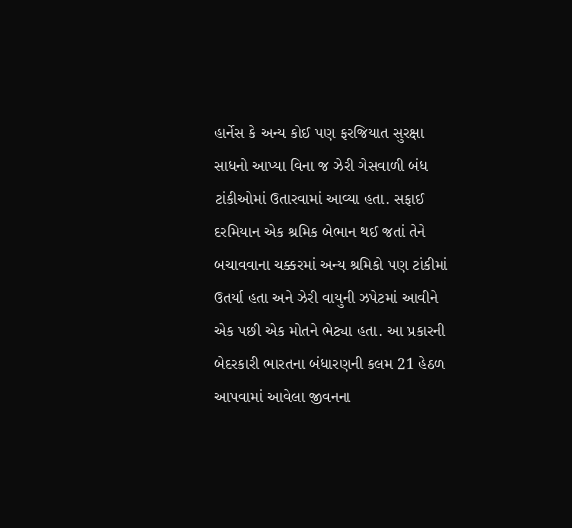હાર્નેસ કે અન્ય કોઈ પણ ફરજિયાત સુરક્ષા સાધનો આપ્યા વિના જ ઝેરી ગેસવાળી બંધ ટાંકીઓમાં ઉતારવામાં આવ્યા હતા. સફાઈ દરમિયાન એક શ્રમિક બેભાન થઈ જતાં તેને બચાવવાના ચક્કરમાં અન્ય શ્રમિકો પણ ટાંકીમાં ઉતર્યા હતા અને ઝેરી વાયુની ઝપેટમાં આવીને એક પછી એક મોતને ભેટ્યા હતા. આ પ્રકારની બેદરકારી ભારતના બંધારણની કલમ 21 હેઠળ આપવામાં આવેલા જીવનના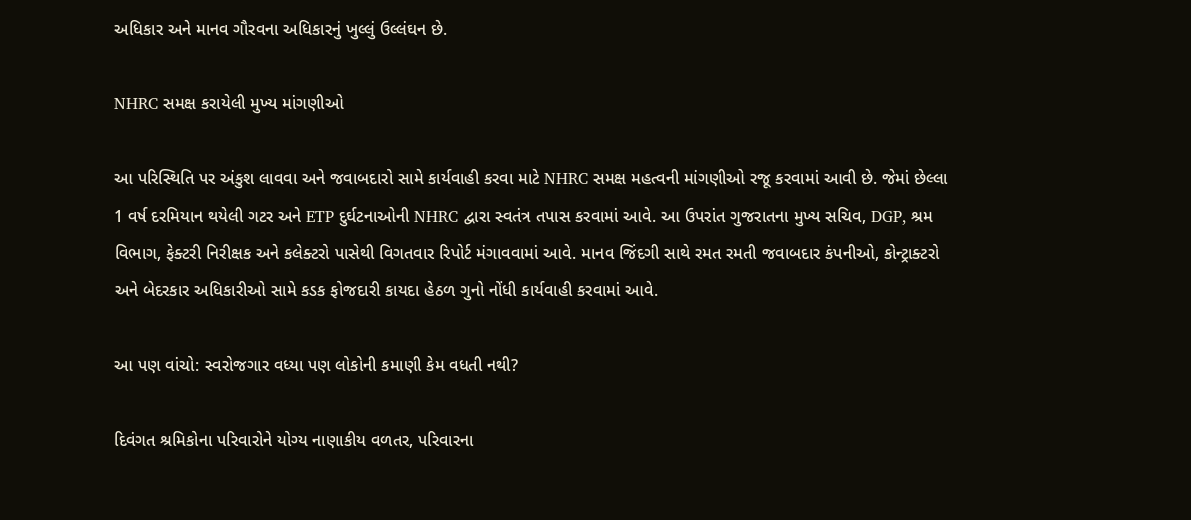અધિકાર અને માનવ ગૌરવના અધિકારનું ખુલ્લું ઉલ્લંઘન છે.

NHRC સમક્ષ કરાયેલી મુખ્ય માંગણીઓ

આ પરિસ્થિતિ પર અંકુશ લાવવા અને જવાબદારો સામે કાર્યવાહી કરવા માટે NHRC સમક્ષ મહત્વની માંગણીઓ રજૂ કરવામાં આવી છે. જેમાં છેલ્લા 1 વર્ષ દરમિયાન થયેલી ગટર અને ETP દુર્ઘટનાઓની NHRC દ્વારા સ્વતંત્ર તપાસ કરવામાં આવે. આ ઉપરાંત ગુજરાતના મુખ્ય સચિવ, DGP, શ્રમ વિભાગ, ફેક્ટરી નિરીક્ષક અને કલેક્ટરો પાસેથી વિગતવાર રિપોર્ટ મંગાવવામાં આવે. માનવ જિંદગી સાથે રમત રમતી જવાબદાર કંપનીઓ, કોન્ટ્રાક્ટરો અને બેદરકાર અધિકારીઓ સામે કડક ફોજદારી કાયદા હેઠળ ગુનો નોંધી કાર્યવાહી કરવામાં આવે.

આ પણ વાંચો: સ્વરોજગાર વધ્યા પણ લોકોની કમાણી કેમ વધતી નથી?

દિવંગત શ્રમિકોના પરિવારોને યોગ્ય નાણાકીય વળતર, પરિવારના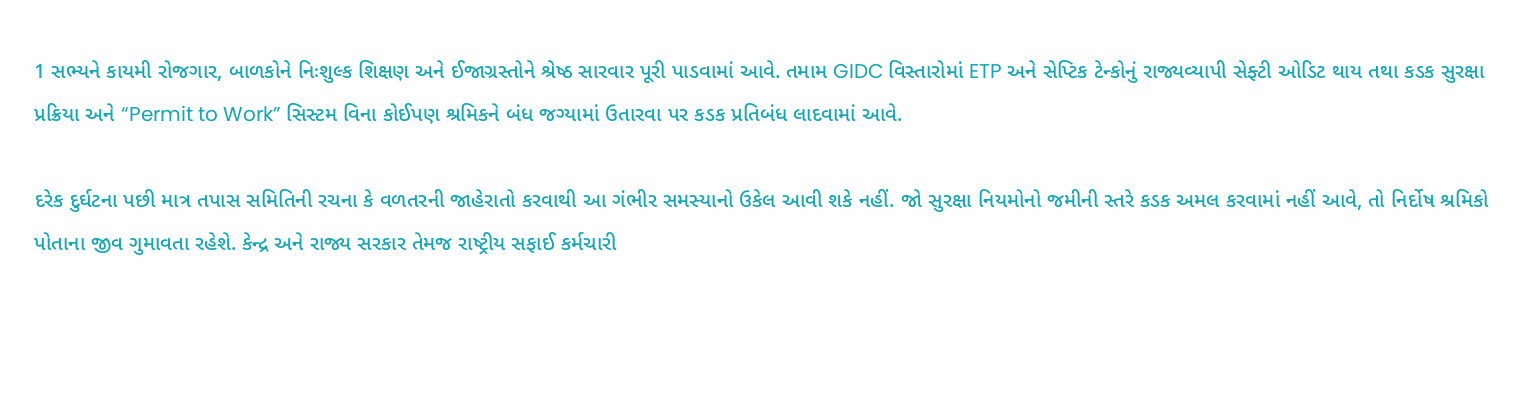1 સભ્યને કાયમી રોજગાર, બાળકોને નિઃશુલ્ક શિક્ષણ અને ઈજાગ્રસ્તોને શ્રેષ્ઠ સારવાર પૂરી પાડવામાં આવે. તમામ GIDC વિસ્તારોમાં ETP અને સેપ્ટિક ટેન્કોનું રાજ્યવ્યાપી સેફ્ટી ઓડિટ થાય તથા કડક સુરક્ષા પ્રક્રિયા અને “Permit to Work” સિસ્ટમ વિના કોઈપણ શ્રમિકને બંધ જગ્યામાં ઉતારવા પર કડક પ્રતિબંધ લાદવામાં આવે.

દરેક દુર્ઘટના પછી માત્ર તપાસ સમિતિની રચના કે વળતરની જાહેરાતો કરવાથી આ ગંભીર સમસ્યાનો ઉકેલ આવી શકે નહીં. જો સુરક્ષા નિયમોનો જમીની સ્તરે કડક અમલ કરવામાં નહીં આવે, તો નિર્દોષ શ્રમિકો પોતાના જીવ ગુમાવતા રહેશે. કેન્દ્ર અને રાજ્ય સરકાર તેમજ રાષ્ટ્રીય સફાઈ કર્મચારી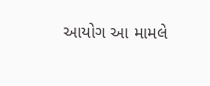આયોગ આ મામલે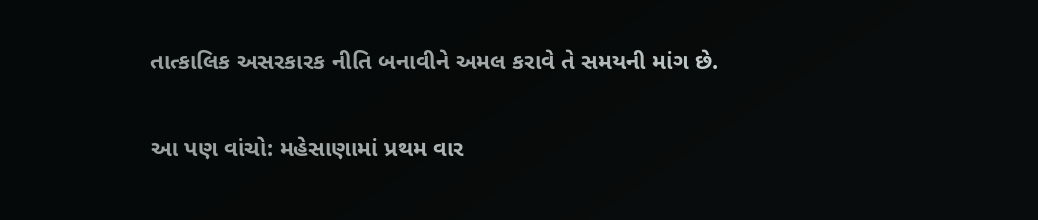તાત્કાલિક અસરકારક નીતિ બનાવીને અમલ કરાવે તે સમયની માંગ છે.

આ પણ વાંચો: મહેસાણામાં પ્રથમ વાર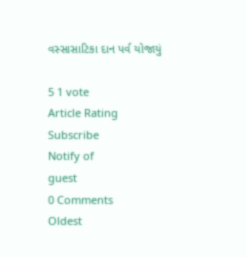વસ્સાસાટિકા દાન પર્વ યોજાયું

5 1 vote
Article Rating
Subscribe
Notify of
guest
0 Comments
Oldest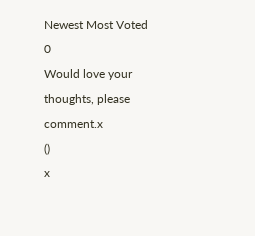Newest Most Voted
0
Would love your thoughts, please comment.x
()
x